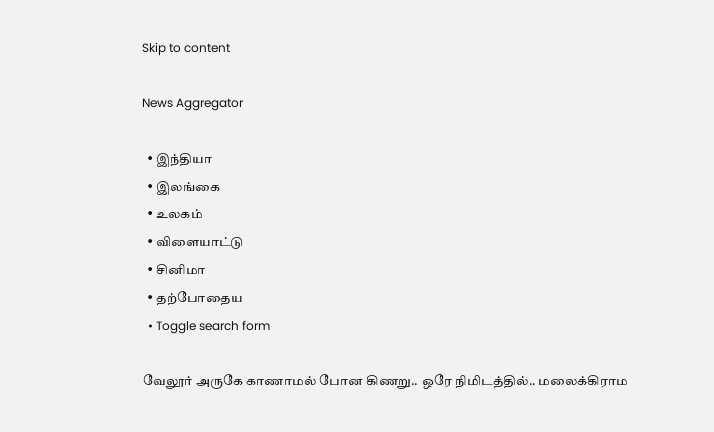Skip to content

News Aggregator

  • இந்தியா
  • இலங்கை
  • உலகம்
  • விளையாட்டு
  • சினிமா
  • தற்போதைய
  • Toggle search form

வேலூர் அருகே காணாமல் போன கிணறு.. ஒரே நிமிடத்தில்.. மலைக்கிராம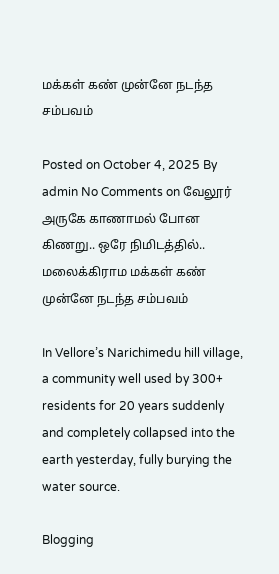மக்கள் கண் முன்னே நடந்த சம்பவம்

Posted on October 4, 2025 By admin No Comments on வேலூர் அருகே காணாமல் போன கிணறு.. ஒரே நிமிடத்தில்.. மலைக்கிராம மக்கள் கண் முன்னே நடந்த சம்பவம்

In Vellore’s Narichimedu hill village, a community well used by 300+ residents for 20 years suddenly and completely collapsed into the earth yesterday, fully burying the water source.

Blogging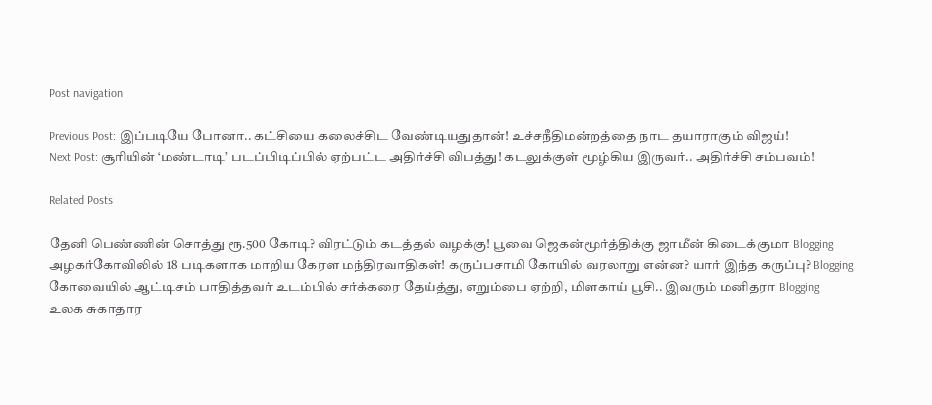Post navigation

Previous Post: இப்படியே போனா.. கட்சியை கலைச்சிட வேண்டியதுதான்! உச்சநீதிமன்றத்தை நாட தயாராகும் விஜய்!
Next Post: சூரியின் ‘மண்டாடி’ படப்பிடிப்பில் ஏற்பட்ட அதிர்ச்சி விபத்து! கடலுக்குள் மூழ்கிய இருவர்.. அதிர்ச்சி சம்பவம்!

Related Posts

தேனி பெண்ணின் சொத்து ரூ.500 கோடி? விரட்டும் கடத்தல் வழக்கு! பூவை ஜெகன்மூர்த்திக்கு ஜாமீன் கிடைக்குமா Blogging
அழகர்கோவிலில் 18 படிகளாக மாறிய கேரள மந்திரவாதிகள்! கருப்பசாமி கோயில் வரலாறு என்ன? யார் இந்த கருப்பு? Blogging
கோவையில் ஆட்டிசம் பாதித்தவர் உடம்பில் சர்க்கரை தேய்த்து, எறும்பை ஏற்றி, மிளகாய் பூசி.. இவரும் மனிதரா Blogging
உலக சுகாதார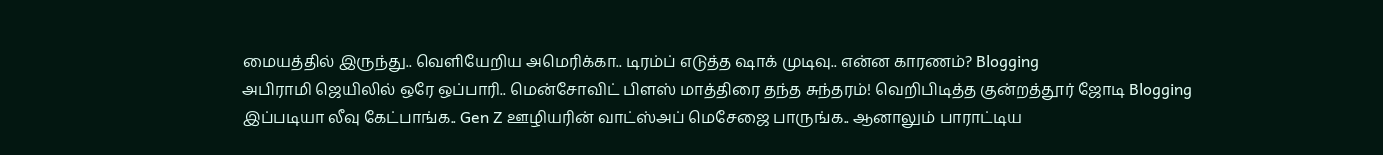மையத்தில் இருந்து.. வெளியேறிய அமெரிக்கா.. டிரம்ப் எடுத்த ஷாக் முடிவு.. என்ன காரணம்? Blogging
அபிராமி ஜெயிலில் ஒரே ஒப்பாரி.. மென்சோவிட் பிளஸ் மாத்திரை தந்த சுந்தரம்! வெறிபிடித்த குன்றத்தூர் ஜோடி Blogging
இப்படியா லீவு கேட்பாங்க.. Gen Z ஊழியரின் வாட்ஸ்அப் மெசேஜை பாருங்க.. ஆனாலும் பாராட்டிய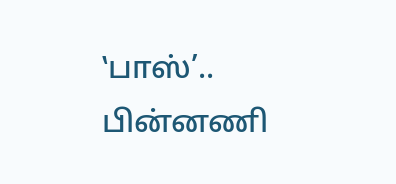‛பாஸ்’.. பின்னணி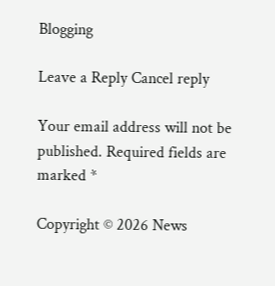Blogging

Leave a Reply Cancel reply

Your email address will not be published. Required fields are marked *

Copyright © 2026 News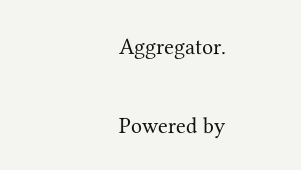Aggregator.

Powered by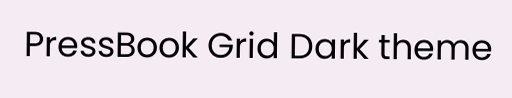PressBook Grid Dark theme